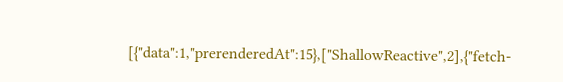[{"data":1,"prerenderedAt":15},["ShallowReactive",2],{"fetch-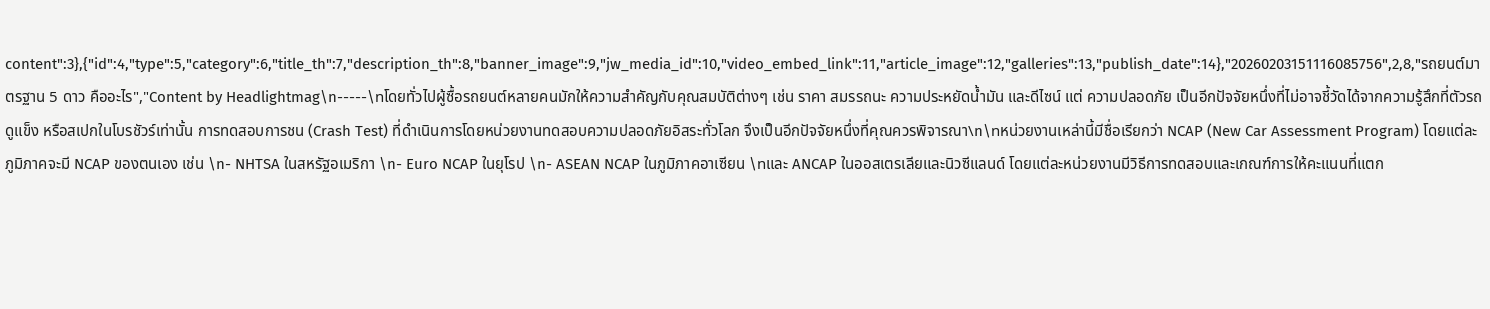content":3},{"id":4,"type":5,"category":6,"title_th":7,"description_th":8,"banner_image":9,"jw_media_id":10,"video_embed_link":11,"article_image":12,"galleries":13,"publish_date":14},"20260203151116085756",2,8,"รถยนต์มาตรฐาน 5 ดาว คืออะไร","Content by Headlightmag\n-----\nโดยทั่วไปผู้ซื้อรถยนต์หลายคนมักให้ความสำคัญกับคุณสมบัติต่างๆ เช่น ราคา สมรรถนะ ความประหยัดน้ำมัน และดีไซน์ แต่ ความปลอดภัย เป็นอีกปัจจัยหนึ่งที่ไม่อาจชี้วัดได้จากความรู้สึกที่ตัวรถดูแข็ง หรือสเปกในโบรชัวร์เท่านั้น การทดสอบการชน (Crash Test) ที่ดำเนินการโดยหน่วยงานทดสอบความปลอดภัยอิสระทั่วโลก จึงเป็นอีกปัจจัยหนึ่งที่คุณควรพิจารณา\n\nหน่วยงานเหล่านี้มีชื่อเรียกว่า NCAP (New Car Assessment Program) โดยแต่ละภูมิภาคจะมี NCAP ของตนเอง เช่น \n- NHTSA ในสหรัฐอเมริกา \n- Euro NCAP ในยุโรป \n- ASEAN NCAP ในภูมิภาคอาเซียน \nและ ANCAP ในออสเตรเลียและนิวซีแลนด์ โดยแต่ละหน่วยงานมีวิธีการทดสอบและเกณฑ์การให้คะแนนที่แตก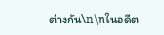ต่างกัน\n\nในอดีต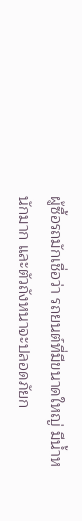ผู้ซื้อรถมักเชื่อว่า รถยนต์ที่มีขนาดใหญ่ มีน้ำหนักมาก และตัวถังหนาจะปลอดภัยก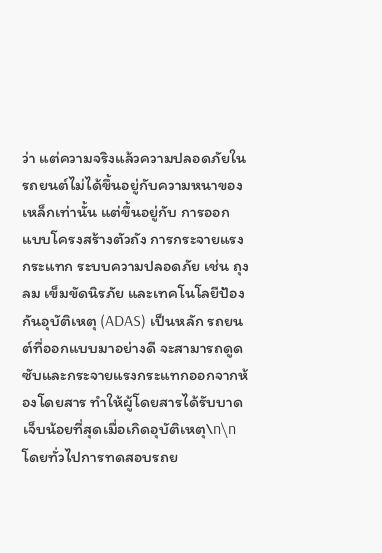ว่า แต่ความจริงแล้วความปลอดภัยในรถยนต์ไม่ได้ขึ้นอยู่กับความหนาของเหล็กเท่านั้น แต่ขึ้นอยู่กับ การออกแบบโครงสร้างตัวถัง การกระจายแรงกระแทก ระบบความปลอดภัย เช่น ถุงลม เข็มขัดนิรภัย และเทคโนโลยีป้องกันอุบัติเหตุ (ADAS) เป็นหลัก รถยนต์ที่ออกแบบมาอย่างดี จะสามารถดูดซับและกระจายแรงกระแทกออกจากห้องโดยสาร ทำให้ผู้โดยสารได้รับบาดเจ็บน้อยที่สุดเมื่อเกิดอุบัติเหตุ\n\nโดยทั่วไปการทดสอบรถย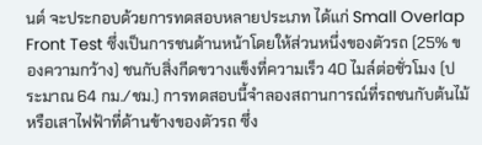นต์ จะประกอบด้วยการทดสอบหลายประเภท ได้แก่ Small Overlap Front Test ซึ่งเป็นการชนด้านหน้าโดยให้ส่วนหนึ่งของตัวรถ (25% ของความกว้าง) ชนกับสิ่งกีดขวางแข็งที่ความเร็ว 40 ไมล์ต่อชั่วโมง (ประมาณ 64 กม./ชม.) การทดสอบนี้จำลองสถานการณ์ที่รถชนกับต้นไม้หรือเสาไฟฟ้าที่ด้านข้างของตัวรถ ซึ่ง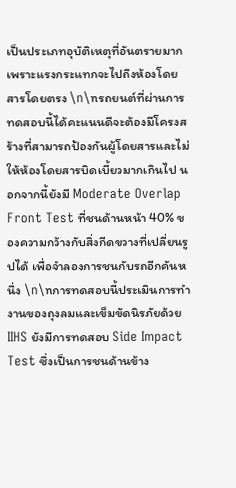เป็นประเภทอุบัติเหตุที่อันตรายมากเพราะแรงกระแทกจะไปถึงห้องโดยสารโดยตรง \n\nรถยนต์ที่ผ่านการทดสอบนี้ได้คะแนนดีจะต้องมีโครงสร้างที่สามารถป้องกันผู้โดยสารและไม่ให้ห้องโดยสารบิดเบี้ยวมากเกินไป นอกจากนี้ยังมี Moderate Overlap Front Test ที่ชนด้านหน้า 40% ของความกว้างกับสิ่งกีดขวางที่เปลี่ยนรูปได้ เพื่อจำลองการชนกับรถอีกคันหนึ่ง \n\nการทดสอบนี้ประเมินการทำงานของถุงลมและเข็มขัดนิรภัยด้วย IIHS ยังมีการทดสอบ Side Impact Test ซึ่งเป็นการชนด้านข้าง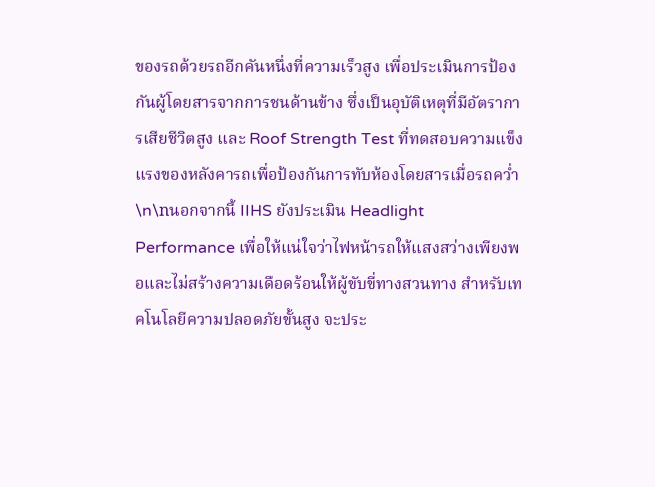ของรถด้วยรถอีกคันหนึ่งที่ความเร็วสูง เพื่อประเมินการป้องกันผู้โดยสารจากการชนด้านข้าง ซึ่งเป็นอุบัติเหตุที่มีอัตราการเสียชีวิตสูง และ Roof Strength Test ที่ทดสอบความแข็งแรงของหลังคารถเพื่อป้องกันการทับห้องโดยสารเมื่อรถคว่ำ \n\nนอกจากนี้ IIHS ยังประเมิน Headlight Performance เพื่อให้แน่ใจว่าไฟหน้ารถให้แสงสว่างเพียงพอและไม่สร้างความเดือดร้อนให้ผู้ขับขี่ทางสวนทาง สำหรับเทคโนโลยีความปลอดภัยขั้นสูง จะประ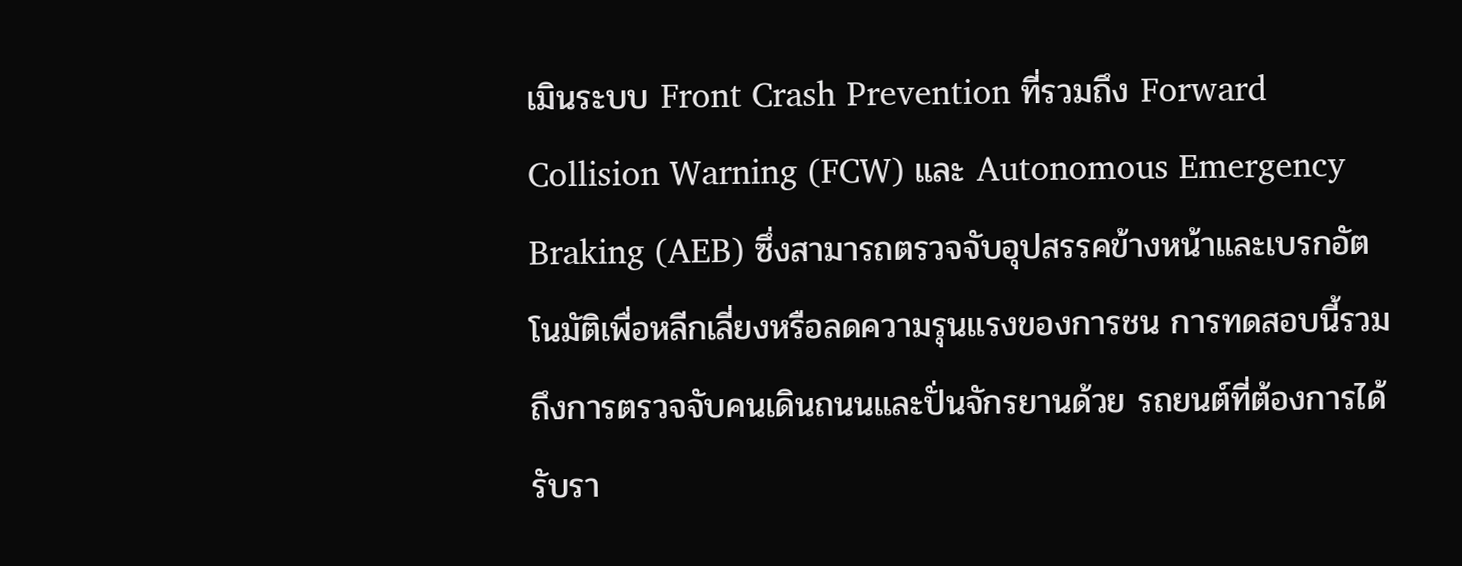เมินระบบ Front Crash Prevention ที่รวมถึง Forward Collision Warning (FCW) และ Autonomous Emergency Braking (AEB) ซึ่งสามารถตรวจจับอุปสรรคข้างหน้าและเบรกอัตโนมัติเพื่อหลีกเลี่ยงหรือลดความรุนแรงของการชน การทดสอบนี้รวมถึงการตรวจจับคนเดินถนนและปั่นจักรยานด้วย รถยนต์ที่ต้องการได้รับรา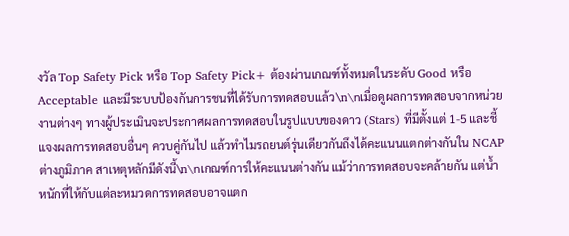งวัล Top Safety Pick หรือ Top Safety Pick+ ต้องผ่านเกณฑ์ทั้งหมดในระดับ Good หรือ Acceptable และมีระบบป้องกันการชนที่ได้รับการทดสอบแล้ว\n\nเมื่อดูผลการทดสอบจากหน่วยงานต่างๆ ทางผู้ประเมินจะประกาศผลการทดสอบในรูปแบบของดาว (Stars) ที่มีตั้งแต่ 1-5 และชี้แจงผลการทดสอบอื่นๆ ควบคู่กันไป แล้วทำไมรถยนต์รุ่นเดียวกันถึงได้คะแนนแตกต่างกันใน NCAP ต่างภูมิภาค สาเหตุหลักมีดังนี้\n\nเกณฑ์การให้คะแนนต่างกัน แม้ว่าการทดสอบจะคล้ายกัน แต่น้ำหนักที่ให้กับแต่ละหมวดการทดสอบอาจแตก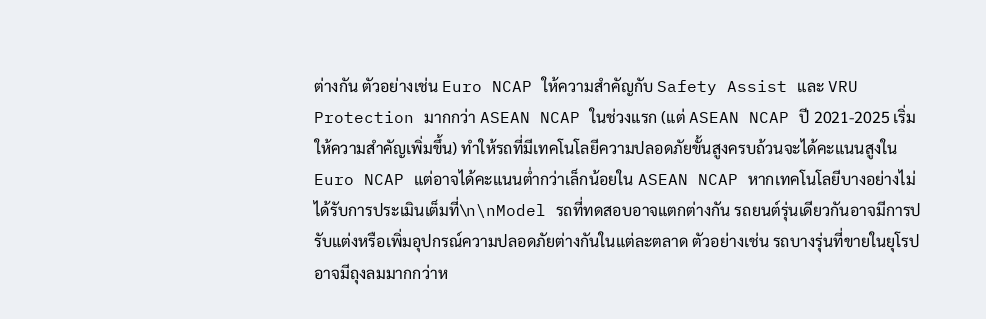ต่างกัน ตัวอย่างเช่น Euro NCAP ให้ความสำคัญกับ Safety Assist และ VRU Protection มากกว่า ASEAN NCAP ในช่วงแรก (แต่ ASEAN NCAP ปี 2021-2025 เริ่มให้ความสำคัญเพิ่มขึ้น) ทำให้รถที่มีเทคโนโลยีความปลอดภัยขั้นสูงครบถ้วนจะได้คะแนนสูงใน Euro NCAP แต่อาจได้คะแนนต่ำกว่าเล็กน้อยใน ASEAN NCAP หากเทคโนโลยีบางอย่างไม่ได้รับการประเมินเต็มที่\n\nModel รถที่ทดสอบอาจแตกต่างกัน รถยนต์รุ่นเดียวกันอาจมีการปรับแต่งหรือเพิ่มอุปกรณ์ความปลอดภัยต่างกันในแต่ละตลาด ตัวอย่างเช่น รถบางรุ่นที่ขายในยุโรปอาจมีถุงลมมากกว่าห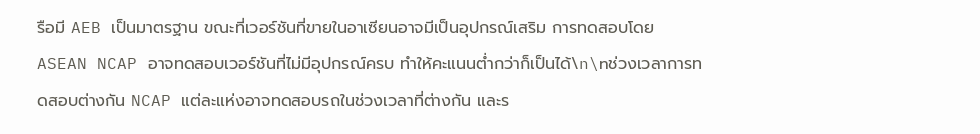รือมี AEB เป็นมาตรฐาน ขณะที่เวอร์ชันที่ขายในอาเซียนอาจมีเป็นอุปกรณ์เสริม การทดสอบโดย ASEAN NCAP อาจทดสอบเวอร์ชันที่ไม่มีอุปกรณ์ครบ ทำให้คะแนนต่ำกว่าก็เป็นได้\n\nช่วงเวลาการทดสอบต่างกัน NCAP แต่ละแห่งอาจทดสอบรถในช่วงเวลาที่ต่างกัน และร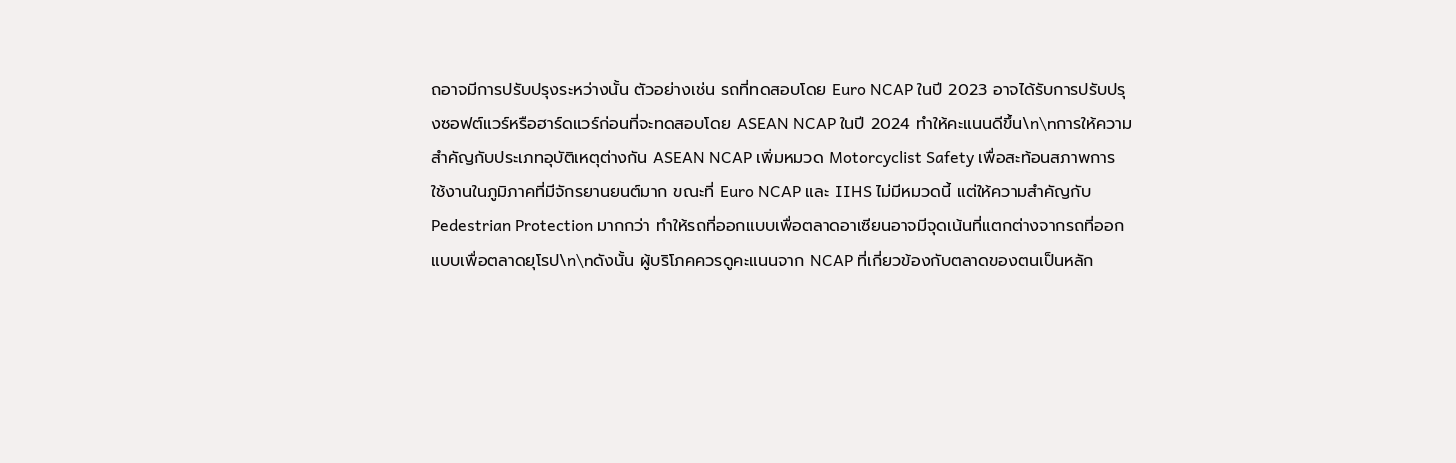ถอาจมีการปรับปรุงระหว่างนั้น ตัวอย่างเช่น รถที่ทดสอบโดย Euro NCAP ในปี 2023 อาจได้รับการปรับปรุงซอฟต์แวร์หรือฮาร์ดแวร์ก่อนที่จะทดสอบโดย ASEAN NCAP ในปี 2024 ทำให้คะแนนดีขึ้น\n\nการให้ความสำคัญกับประเภทอุบัติเหตุต่างกัน ASEAN NCAP เพิ่มหมวด Motorcyclist Safety เพื่อสะท้อนสภาพการใช้งานในภูมิภาคที่มีจักรยานยนต์มาก ขณะที่ Euro NCAP และ IIHS ไม่มีหมวดนี้ แต่ให้ความสำคัญกับ Pedestrian Protection มากกว่า ทำให้รถที่ออกแบบเพื่อตลาดอาเซียนอาจมีจุดเน้นที่แตกต่างจากรถที่ออกแบบเพื่อตลาดยุโรป\n\nดังนั้น ผู้บริโภคควรดูคะแนนจาก NCAP ที่เกี่ยวข้องกับตลาดของตนเป็นหลัก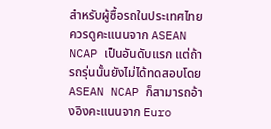สำหรับผู้ซื้อรถในประเทศไทย ควรดูคะแนนจาก ASEAN NCAP เป็นอันดับแรก แต่ถ้ารถรุ่นนั้นยังไม่ได้ทดสอบโดย ASEAN NCAP ก็สามารถอ้างอิงคะแนนจาก Euro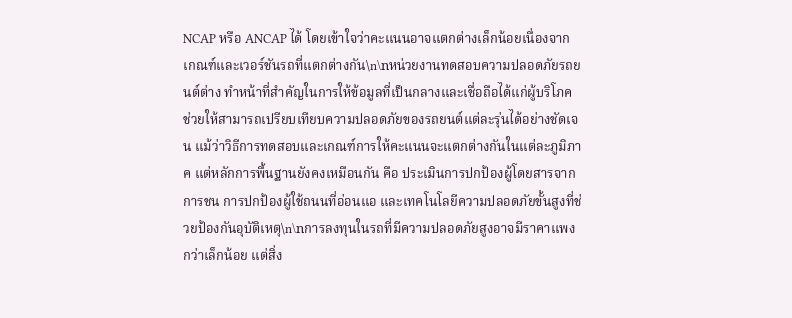NCAP หรือ ANCAP ได้ โดยเข้าใจว่าคะแนนอาจแตกต่างเล็กน้อยเนื่องจากเกณฑ์และเวอร์ชันรถที่แตกต่างกัน\n\nหน่วยงานทดสอบความปลอดภัยรถยนต์ต่าง ทำหน้าที่สำคัญในการให้ข้อมูลที่เป็นกลางและเชื่อถือได้แก่ผู้บริโภค ช่วยให้สามารถเปรียบเทียบความปลอดภัยของรถยนต์แต่ละรุ่นได้อย่างชัดเจน แม้ว่าวิธีการทดสอบและเกณฑ์การให้คะแนนจะแตกต่างกันในแต่ละภูมิภาค แต่หลักการพื้นฐานยังคงเหมือนกัน คือ ประเมินการปกป้องผู้โดยสารจากการชน การปกป้องผู้ใช้ถนนที่อ่อนแอ และเทคโนโลยีความปลอดภัยขั้นสูงที่ช่วยป้องกันอุบัติเหตุ\n\nการลงทุนในรถที่มีความปลอดภัยสูงอาจมีราคาแพงกว่าเล็กน้อย แต่สิ่ง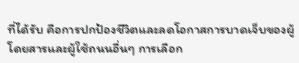ที่ได้รับ คือการปกป้องชีวิตและลดโอกาสการบาดเจ็บของผู้โดยสารและผู้ใช้ถนนอื่นๆ การเลือก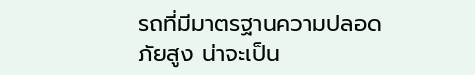รถที่มีมาตรฐานความปลอดภัยสูง น่าจะเป็น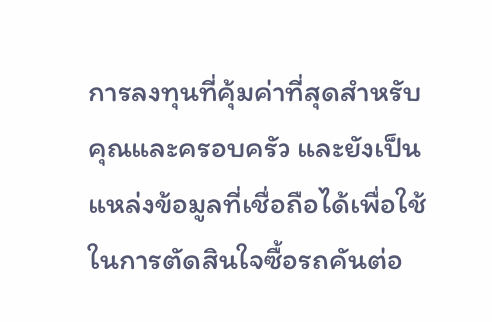การลงทุนที่คุ้มค่าที่สุดสำหรับคุณและครอบครัว และยังเป็นแหล่งข้อมูลที่เชื่อถือได้เพื่อใช้ในการตัดสินใจซื้อรถคันต่อ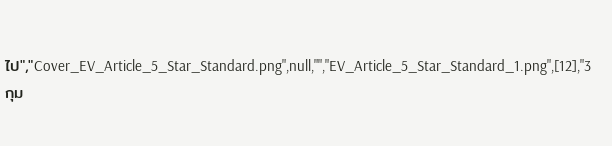ไป","Cover_EV_Article_5_Star_Standard.png",null,"","EV_Article_5_Star_Standard_1.png",[12],"3 กุม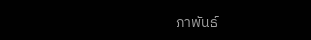ภาพันธ์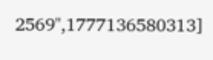2569",1777136580313]